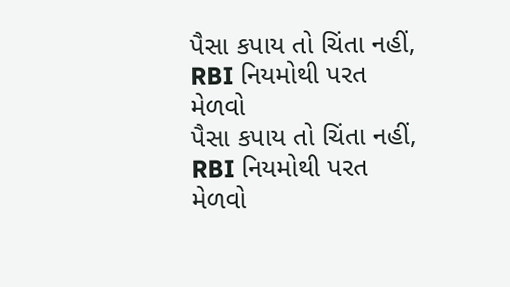પૈસા કપાય તો ચિંતા નહીં, RBI નિયમોથી પરત મેળવો
પૈસા કપાય તો ચિંતા નહીં, RBI નિયમોથી પરત મેળવો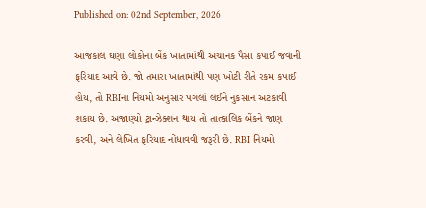Published on: 02nd September, 2026

આજકાલ ઘણા લોકોના બેંક ખાતામાંથી અચાનક પૈસા કપાઈ જવાની ફરિયાદ આવે છે. જો તમારા ખાતામાંથી પણ ખોટી રીતે રકમ કપાઈ હોય, તો RBIના નિયમો અનુસાર પગલાં લઈને નુકસાન અટકાવી શકાય છે. અજાણ્યો ટ્રાન્ઝેક્શન થાય તો તાત્કાલિક બેંકને જાણ કરવી, અને લેખિત ફરિયાદ નોંધાવવી જરૂરી છે. RBI નિયમો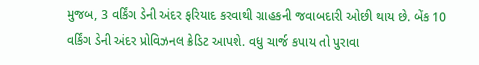મુજબ, 3 વર્કિંગ ડેની અંદર ફરિયાદ કરવાથી ગ્રાહકની જવાબદારી ઓછી થાય છે. બેંક 10 વર્કિંગ ડેની અંદર પ્રોવિઝનલ ક્રેડિટ આપશે. વધુ ચાર્જ કપાય તો પુરાવા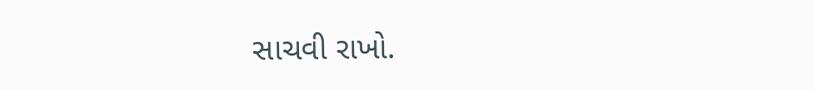સાચવી રાખો.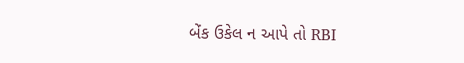બેંક ઉકેલ ન આપે તો RBI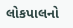લોકપાલનો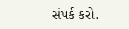સંપર્ક કરો.